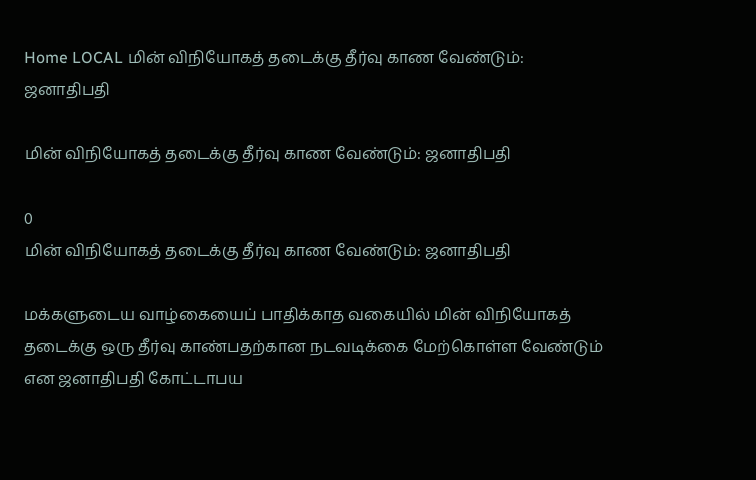Home LOCAL மின் விநியோகத் தடைக்கு தீர்வு காண வேண்டும்: ஜனாதிபதி

மின் விநியோகத் தடைக்கு தீர்வு காண வேண்டும்: ஜனாதிபதி

0
மின் விநியோகத் தடைக்கு தீர்வு காண வேண்டும்: ஜனாதிபதி

மக்களுடைய வாழ்கையைப் பாதிக்காத வகையில் மின் விநியோகத் தடைக்கு ஒரு தீர்வு காண்பதற்கான நடவடிக்கை மேற்கொள்ள வேண்டும் என ஜனாதிபதி கோட்டாபய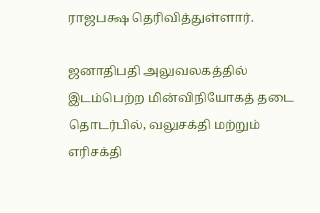ராஜபக்ஷ தெரிவித்துள்ளார்.

ஜனாதிபதி அலுவலகத்தில் இடம்பெற்ற மின்விநியோகத் தடை தொடர்பில், வலுசக்தி மற்றும் எரிசக்தி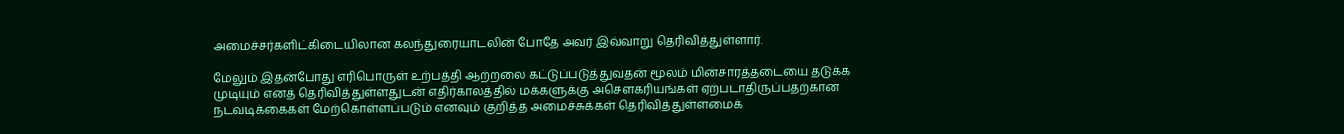அமைச்சர்களிட்கிடையிலான கலந்துரையாடலின் போதே அவர் இவ்வாறு தெரிவித்துள்ளார்.

மேலும் இதன்போது எரிபொருள் உற்பத்தி ஆற்றலை கட்டுப்படுத்துவதன் மூலம் மின்சாரத்தடையை தடுக்க முடியும் எனத் தெரிவித்துள்ளதுடன் எதிர்காலத்தில் மக்களுக்கு அசௌகரியங்கள் ஏற்படாதிருப்பதற்கான நடவடிக்கைகள் மேற்கொள்ளப்படும் எனவும் குறித்த அமைச்சுக்கள் தெரிவித்துள்ளமைக்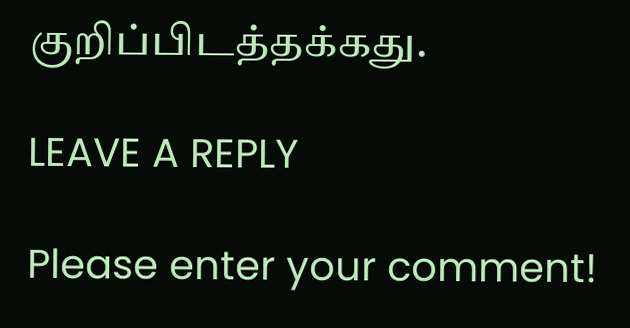குறிப்பிடத்தக்கது.

LEAVE A REPLY

Please enter your comment!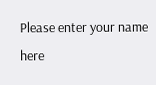Please enter your name here